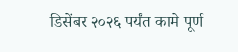डिसेंबर २०२६ पर्यंत कामे पूर्ण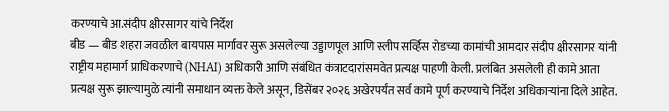करण्याचे आ.संदीप क्षीरसागर यांचे निर्देश
बीड — बीड शहरा जवळील बायपास मार्गावर सुरू असलेल्या उड्डाणपूल आणि स्लीप सर्व्हिस रोडच्या कामांची आमदार संदीप क्षीरसागर यांनी राष्ट्रीय महामार्ग प्राधिकरणाचे (NHAI) अधिकारी आणि संबंधित कंत्राटदारांसमवेत प्रत्यक्ष पाहणी केली. प्रलंबित असलेली ही कामे आता प्रत्यक्ष सुरू झाल्यामुळे त्यांनी समाधान व्यक्त केले असून, डिसेंबर २०२६ अखेरपर्यंत सर्व कामे पूर्ण करण्याचे निर्देश अधिकाऱ्यांना दिले आहेत.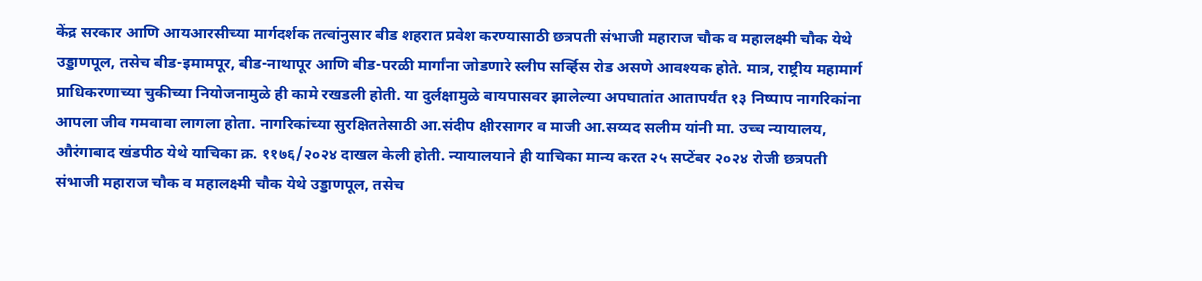केंद्र सरकार आणि आयआरसीच्या मार्गदर्शक तत्वांनुसार बीड शहरात प्रवेश करण्यासाठी छत्रपती संभाजी महाराज चौक व महालक्ष्मी चौक येथे उड्डाणपूल, तसेच बीड-इमामपूर, बीड-नाथापूर आणि बीड-परळी मार्गांना जोडणारे स्लीप सर्व्हिस रोड असणे आवश्यक होते. मात्र, राष्ट्रीय महामार्ग प्राधिकरणाच्या चुकीच्या नियोजनामुळे ही कामे रखडली होती. या दुर्लक्षामुळे बायपासवर झालेल्या अपघातांत आतापर्यंत १३ निष्पाप नागरिकांना आपला जीव गमवावा लागला होता. नागरिकांच्या सुरक्षिततेसाठी आ.संदीप क्षीरसागर व माजी आ.सय्यद सलीम यांनी मा. उच्च न्यायालय, औरंगाबाद खंडपीठ येथे याचिका क्र. ११७६/२०२४ दाखल केली होती. न्यायालयाने ही याचिका मान्य करत २५ सप्टेंबर २०२४ रोजी छत्रपती संभाजी महाराज चौक व महालक्ष्मी चौक येथे उड्डाणपूल, तसेच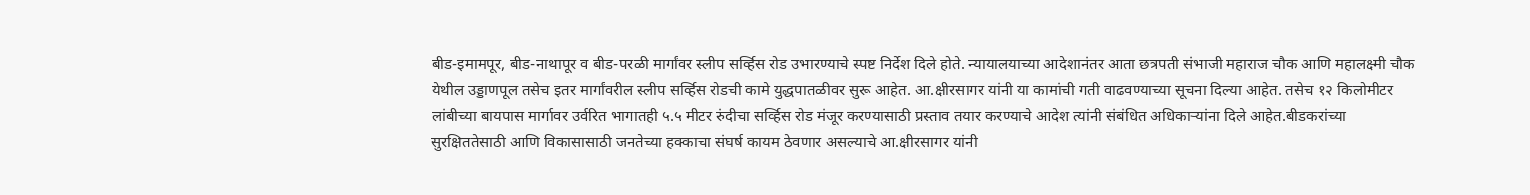बीड-इमामपूर, बीड-नाथापूर व बीड-परळी मार्गांवर स्लीप सर्व्हिस रोड उभारण्याचे स्पष्ट निर्देश दिले होते. न्यायालयाच्या आदेशानंतर आता छत्रपती संभाजी महाराज चौक आणि महालक्ष्मी चौक येथील उड्डाणपूल तसेच इतर मार्गांवरील स्लीप सर्व्हिस रोडची कामे युद्धपातळीवर सुरू आहेत. आ.क्षीरसागर यांनी या कामांची गती वाढवण्याच्या सूचना दिल्या आहेत. तसेच १२ किलोमीटर लांबीच्या बायपास मार्गावर उर्वरित भागातही ५.५ मीटर रुंदीचा सर्व्हिस रोड मंजूर करण्यासाठी प्रस्ताव तयार करण्याचे आदेश त्यांनी संबंधित अधिकाऱ्यांना दिले आहेत.बीडकरांच्या सुरक्षिततेसाठी आणि विकासासाठी जनतेच्या हक्काचा संघर्ष कायम ठेवणार असल्याचे आ.क्षीरसागर यांनी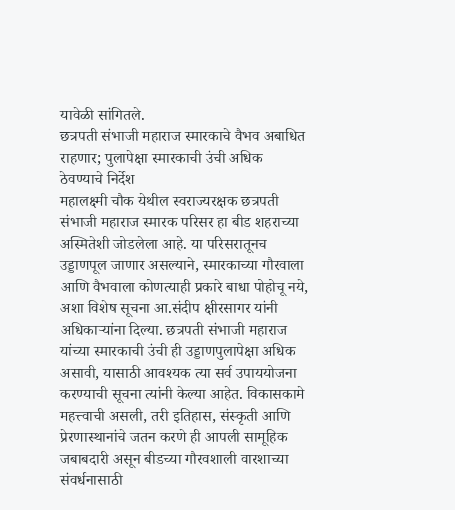यावेळी सांगितले.
छत्रपती संभाजी महाराज स्मारकाचे वैभव अबाधित राहणार; पुलापेक्षा स्मारकाची उंची अधिक ठेवण्याचे निर्देश
महालक्ष्मी चौक येथील स्वराज्यरक्षक छत्रपती संभाजी महाराज स्मारक परिसर हा बीड शहराच्या अस्मितेशी जोडलेला आहे. या परिसरातूनच उड्डाणपूल जाणार असल्याने, स्मारकाच्या गौरवाला आणि वैभवाला कोणत्याही प्रकारे बाधा पोहोचू नये, अशा विशेष सूचना आ.संदीप क्षीरसागर यांनी अधिकाऱ्यांना दिल्या. छत्रपती संभाजी महाराज यांच्या स्मारकाची उंची ही उड्डाणपुलापेक्षा अधिक असावी, यासाठी आवश्यक त्या सर्व उपाययोजना करण्याची सूचना त्यांनी केल्या आहेत. विकासकामे महत्त्वाची असली, तरी इतिहास, संस्कृती आणि प्रेरणास्थानांचे जतन करणे ही आपली सामूहिक जबाबदारी असून बीडच्या गौरवशाली वारशाच्या संवर्धनासाठी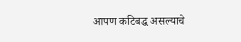आपण कटिबद्ध असल्याचे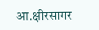आ.क्षीरसागर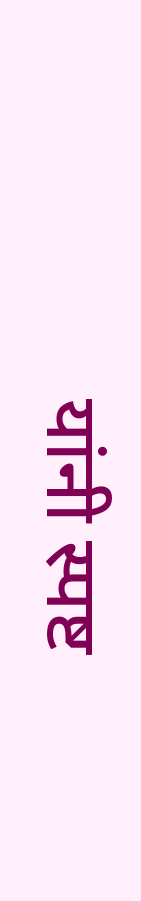यांनी स्पष्ट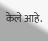केले आहे.